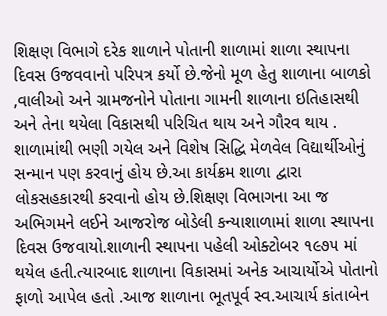શિક્ષણ વિભાગે દરેક શાળાને પોતાની શાળામાં શાળા સ્થાપના દિવસ ઉજવવાનો પરિપત્ર કર્યો છે.જેનો મૂળ હેતુ શાળાના બાળકો ,વાલીઓ અને ગ્રામજનોને પોતાના ગામની શાળાના ઇતિહાસથી અને તેના થયેલા વિકાસથી પરિચિત થાય અને ગૌરવ થાય . શાળામાંથી ભણી ગયેલ અને વિશેષ સિદ્ધિ મેળવેલ વિદ્યાર્થીઓનું સન્માન પણ કરવાનું હોય છે.આ કાર્યક્રમ શાળા દ્વારા લોકસહકારથી કરવાનો હોય છે.શિક્ષણ વિભાગના આ જ અભિગમને લઈને આજરોજ બોડેલી કન્યાશાળામાં શાળા સ્થાપના દિવસ ઉજવાયો.શાળાની સ્થાપના પહેલી ઓક્ટોબર ૧૯૭૫ માં થયેલ હતી.ત્યારબાદ શાળાના વિકાસમાં અનેક આચાર્યોએ પોતાનો ફાળો આપેલ હતો .આજ શાળાના ભૂતપૂર્વ સ્વ.આચાર્ય કાંતાબેન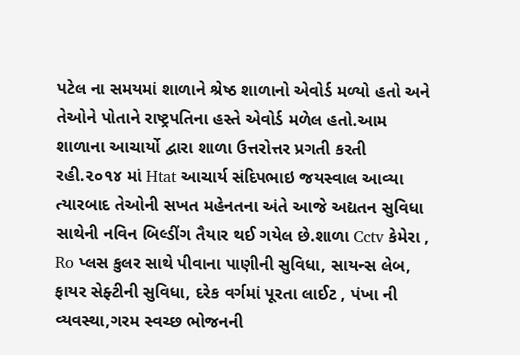પટેલ ના સમયમાં શાળાને શ્રેષ્ઠ શાળાનો એવોર્ડ મળ્યો હતો અને તેઓને પોતાને રાષ્ટ્રપતિના હસ્તે એવોર્ડ મળેલ હતો.આમ શાળાના આચાર્યો દ્વારા શાળા ઉત્તરોત્તર પ્રગતી કરતી રહી.૨૦૧૪ માં Htat આચાર્ય સંદિપભાઇ જયસ્વાલ આવ્યા ત્યારબાદ તેઓની સખત મહેનતના અંતે આજે અદ્યતન સુવિધા સાથેની નવિન બિલ્ડીંગ તૈયાર થઈ ગયેલ છે.શાળા Cctv કેમેરા , Ro પ્લસ કુલર સાથે પીવાના પાણીની સુવિધા, સાયન્સ લેબ, ફાયર સેફ્ટીની સુવિધા, દરેક વર્ગમાં પૂરતા લાઈટ , પંખા ની વ્યવસ્થા,ગરમ સ્વચ્છ ભોજનની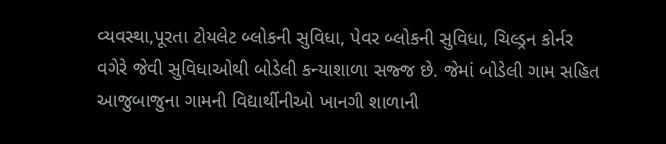વ્યવસ્થા,પૂરતા ટોયલેટ બ્લોકની સુવિધા, પેવર બ્લોકની સુવિધા, ચિલ્ડ્રન કોર્નર વગેરે જેવી સુવિધાઓથી બોડેલી કન્યાશાળા સજ્જ છે. જેમાં બોડેલી ગામ સહિત આજુબાજુના ગામની વિદ્યાર્થીનીઓ ખાનગી શાળાની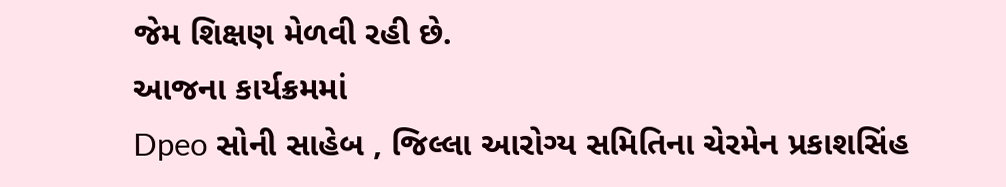જેમ શિક્ષણ મેળવી રહી છે.
આજના કાર્યક્રમમાં
Dpeo સોની સાહેબ , જિલ્લા આરોગ્ય સમિતિના ચેરમેન પ્રકાશસિંહ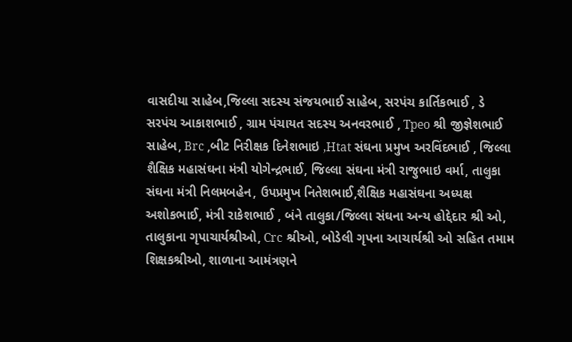વાસદીયા સાહેબ,જિલ્લા સદસ્ય સંજયભાઈ સાહેબ, સરપંચ કાર્તિકભાઈ , ડે સરપંચ આકાશભાઈ , ગ્રામ પંચાયત સદસ્ય અનવરભાઈ , Tpeo શ્રી જીજ્ઞેશભાઈ સાહેબ, Brc ,બીટ નિરીક્ષક દિનેશભાઇ ,Htat સંઘના પ્રમુખ અરવિંદભાઈ , જિલ્લા શૈક્ષિક મહાસંઘના મંત્રી યોગેન્દ્રભાઈ, જિલ્લા સંઘના મંત્રી રાજુભાઇ વર્મા, તાલુકા સંઘના મંત્રી નિલમબહેન, ઉપપ્રમુખ નિતેશભાઈ,શૈક્ષિક મહાસંઘના અધ્યક્ષ અશોકભાઈ, મંત્રી રાકેશભાઈ , બંને તાલુકા/જિલ્લા સંઘના અન્ય હોદ્દેદાર શ્રી ઓ, તાલુકાના ગૃપાચાર્યશ્રીઓ, Crc શ્રીઓ, બોડેલી ગૃપના આચાર્યશ્રી ઓ સહિત તમામ શિક્ષકશ્રીઓ, શાળાના આમંત્રણને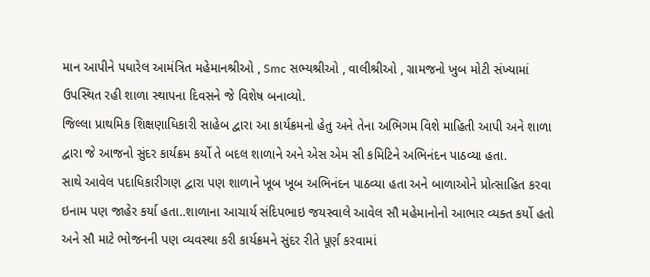માન આપીને પધારેલ આમંત્રિત મહેમાનશ્રીઓ , Smc સભ્યશ્રીઓ , વાલીશ્રીઓ , ગ્રામજનો ખુબ મોટી સંખ્યામાં ઉપસ્થિત રહી શાળા સ્થાપના દિવસને જે વિશેષ બનાવ્યો.
જિલ્લા પ્રાથમિક શિક્ષણાધિકારી સાહેબ દ્વારા આ કાર્યક્રમનો હેતુ અને તેના અભિગમ વિશે માહિતી આપી અને શાળા દ્વારા જે આજનો સુંદર કાર્યક્રમ કર્યો તે બદલ શાળાને અને એસ એમ સી કમિટિને અભિનંદન પાઠવ્યા હતા.
સાથે આવેલ પદાધિકારીગણ દ્વારા પણ શાળાને ખૂબ ખૂબ અભિનંદન પાઠવ્યા હતા અને બાળાઓને પ્રોત્સાહિત કરવા ઇનામ પણ જાહેર કર્યા હતા..શાળાના આચાર્ય સંદિપભાઇ જયસ્વાલે આવેલ સૌ મહેમાનોનો આભાર વ્યક્ત કર્યો હતો અને સૌ માટે ભોજનની પણ વ્યવસ્થા કરી કાર્યક્રમને સુંદર રીતે પૂર્ણ કરવામાં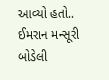આવ્યો હતો..
ઈમરાન મન્સૂરી બોડેલી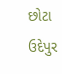છોટા ઉદેપુર